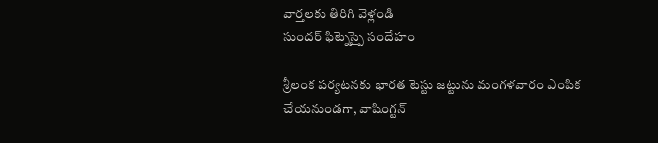వార్తలకు తిరిగి వెళ్లండి
సుందర్ ఫిట్నెస్పై సందేహం

శ్రీలంక పర్యటనకు భారత టెస్టు జట్టును మంగళవారం ఎంపిక చేయనుండగా, వాషింగ్టన్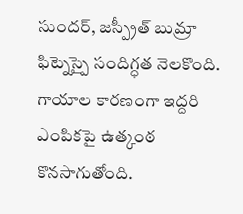సుందర్, జస్ప్రీత్ బుమ్రా ఫిట్నెస్పై సందిగ్ధత నెలకొంది. గాయాల కారణంగా ఇద్దరి ఎంపికపై ఉత్కంఠ కొనసాగుతోంది.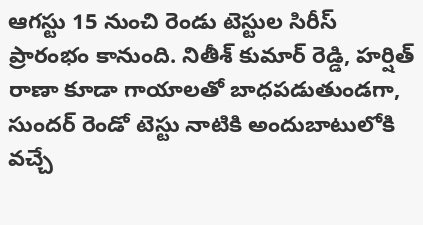ఆగస్టు 15 నుంచి రెండు టెస్టుల సిరీస్ ప్రారంభం కానుంది. నితీశ్ కుమార్ రెడ్డి, హర్షిత్ రాణా కూడా గాయాలతో బాధపడుతుండగా, సుందర్ రెండో టెస్టు నాటికి అందుబాటులోకి వచ్చే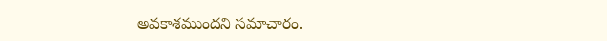అవకాశముందని సమాచారం.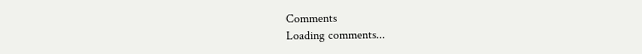Comments
Loading comments...